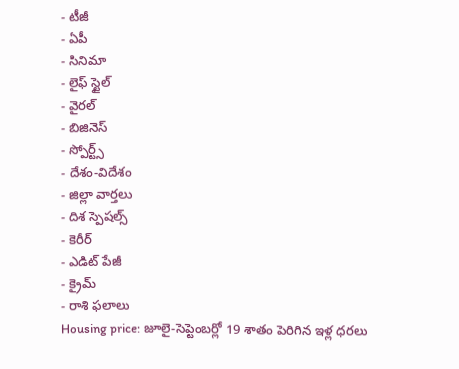- టీజీ
- ఏపీ
- సినిమా
- లైఫ్ స్టైల్
- వైరల్
- బిజినెస్
- స్పోర్ట్స్
- దేశం-విదేశం
- జిల్లా వార్తలు
- దిశ స్పెషల్స్
- కెరీర్
- ఎడిట్ పేజీ
- క్రైమ్
- రాశి ఫలాలు
Housing price: జూలై-సెప్టెంబర్లో 19 శాతం పెరిగిన ఇళ్ల ధరలు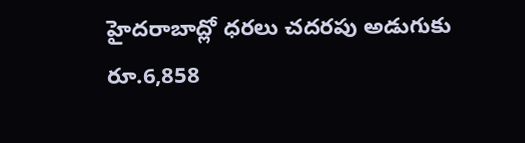హైదరాబాద్లో ధరలు చదరపు అడుగుకు రూ.6,858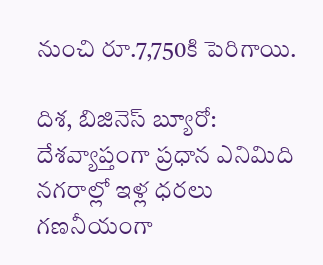నుంచి రూ.7,750కి పెరిగాయి.

దిశ, బిజినెస్ బ్యూరో: దేశవ్యాప్తంగా ప్రధాన ఎనిమిది నగరాల్లో ఇళ్ల ధరలు గణనీయంగా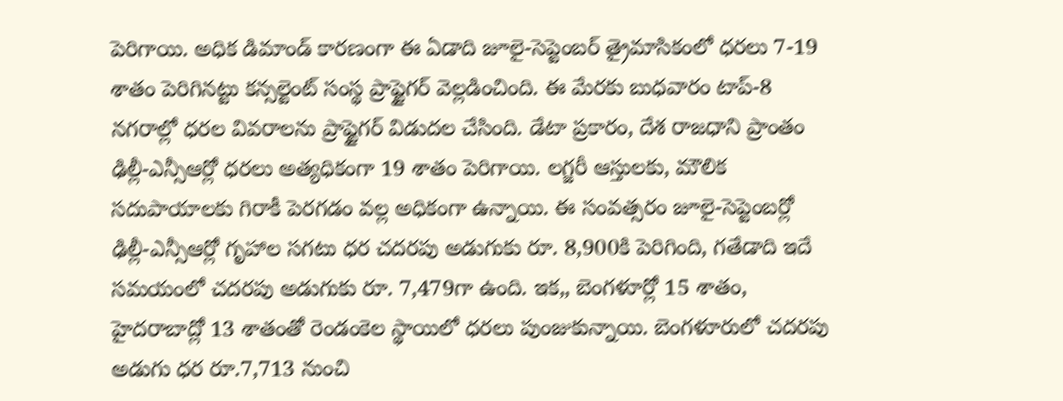పెరిగాయి. అధిక డిమాండ్ కారణంగా ఈ ఏడాది జూలై-సెప్టెంబర్ త్రైమాసికంలో ధరలు 7-19 శాతం పెరిగినట్టు కన్సల్టెంట్ సంస్థ ప్రాప్టైగర్ వెల్లడించింది. ఈ మేరకు బుధవారం టాప్-8 నగరాల్లో ధరల వివరాలను ప్రాప్టైగర్ విడుదల చేసింది. డేటా ప్రకారం, దేశ రాజధాని ప్రాంతం ఢిల్లీ-ఎన్సీఆర్లో ధరలు అత్యధికంగా 19 శాతం పెరిగాయి. లగ్జరీ ఆస్తులకు, మౌలిక సదుపాయాలకు గిరాకీ పెరగడం వల్ల అధికంగా ఉన్నాయి. ఈ సంవత్సరం జూలై-సెప్టెంబర్లో ఢిల్లీ-ఎన్సీఆర్లో గృహాల సగటు ధర చదరపు అడుగుకు రూ. 8,900కి పెరిగింది, గతేడాది ఇదే సమయంలో చదరపు అడుగుకు రూ. 7,479గా ఉంది. ఇక,, బెంగళూర్లో 15 శాతం, హైదరాబాద్లో 13 శాతంతో రెండంకెల స్థాయిలో ధరలు పుంజుకున్నాయి. బెంగళూరులో చదరపు అడుగు ధర రూ.7,713 నుంచి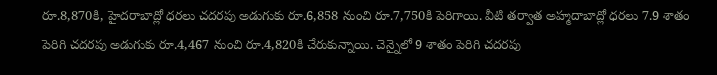రూ.8,870కి, హైదరాబాద్లో ధరలు చదరపు అడుగుకు రూ.6,858 నుంచి రూ.7,750కి పెరిగాయి. వీటి తర్వాత అహ్మదాబాద్లో ధరలు 7.9 శాతం పెరిగి చదరపు అడుగుకు రూ.4,467 నుంచి రూ.4,820కి చేరుకున్నాయి. చెన్నైలో 9 శాతం పెరిగి చదరపు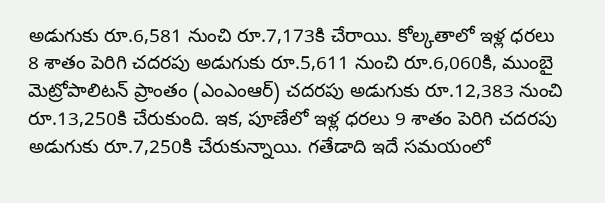అడుగుకు రూ.6,581 నుంచి రూ.7,173కి చేరాయి. కోల్కతాలో ఇళ్ల ధరలు 8 శాతం పెరిగి చదరపు అడుగుకు రూ.5,611 నుంచి రూ.6,060కి, ముంబై మెట్రోపాలిటన్ ప్రాంతం (ఎంఎంఆర్) చదరపు అడుగుకు రూ.12,383 నుంచి రూ.13,250కి చేరుకుంది. ఇక, పూణేలో ఇళ్ల ధరలు 9 శాతం పెరిగి చదరపు అడుగుకు రూ.7,250కి చేరుకున్నాయి. గతేడాది ఇదే సమయంలో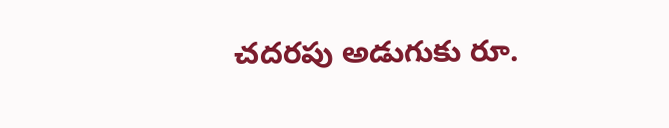చదరపు అడుగుకు రూ.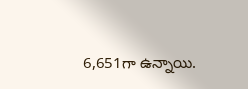6,651గా ఉన్నాయి.